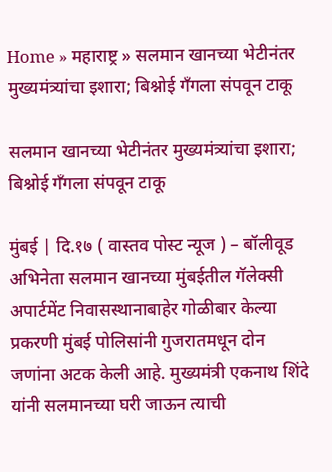Home » महाराष्ट्र » सलमान खानच्या भेटीनंतर मुख्यमंत्र्यांचा इशारा; बिश्नोई गँगला संपवून टाकू

सलमान खानच्या भेटीनंतर मुख्यमंत्र्यांचा इशारा; बिश्नोई गँगला संपवून टाकू

मुंबई | दि.१७ ( वास्तव पोस्ट न्यूज ) – बॉलीवूड अभिनेता सलमान खानच्या मुंबईतील गॅलेक्सी अपार्टमेंट निवासस्थानाबाहेर गोळीबार केल्या प्रकरणी मुंबई पोलिसांनी गुजरातमधून दोन जणांना अटक केली आहे. मुख्यमंत्री एकनाथ शिंदे यांनी सलमानच्या घरी जाऊन त्याची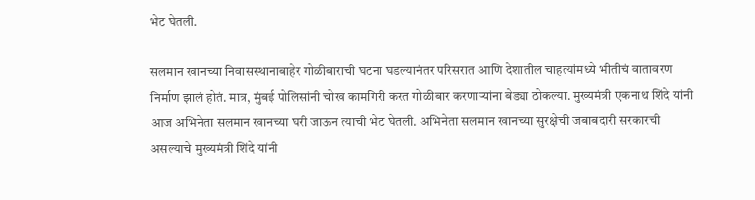भेट घेतली.

सलमान खानच्या निवासस्थानाबाहेर गोळीबाराची घटना घडल्यानंतर परिसरात आणि देशातील चाहत्यांमध्ये भीतीचं वातावरण निर्माण झालं होतं. मात्र, मुंबई पोलिसांनी चोख कामगिरी करत गोळीबार करणाऱ्यांना बेड्या ठोकल्या. मुख्यमंत्री एकनाथ शिंदे यांनी आज अभिनेता सलमान खानच्या घरी जाऊन त्याची भेट घेतली. अभिनेता सलमान खानच्या सुरक्षेची जबाबदारी सरकारची असल्याचे मुख्यमंत्री शिंदे यांनी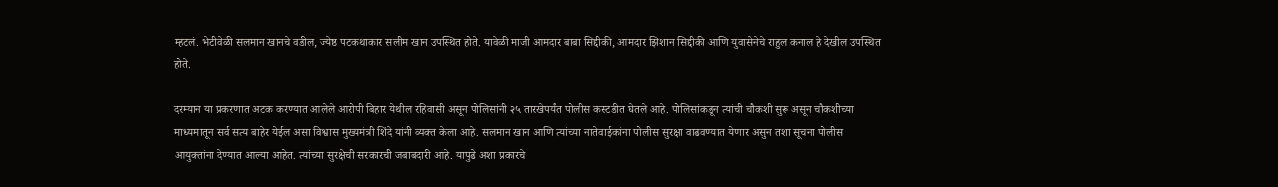म्हटलं. भेटीवेळी सलमान खानचे वडील, ज्येष्ठ पटकथाकार सलीम खान उपस्थित होते. यावेळी माजी आमदार बाबा सिद्दीकी, आमदार झिशान सिद्दीकी आणि युवासेनेचे राहुल कनाल हे देखील उपस्थित होते.

दरम्यान या प्रकरणात अटक करण्यात आलेले आरोपी बिहार येथील रहिवासी असून पोलिसांनी २५ तारखेपर्यंत पोलीस कस्टडीत घेतले आहे. पोलिसांकडून त्यांची चौकशी सुरू असून चौकशीच्या माध्यमातून सर्व सत्य बाहेर येईल असा विश्वास मुख्यमंत्री शिंदे यांनी व्यक्त केला आहे. सलमान खान आणि त्यांच्या नातेवाईकांना पोलीस सुरक्षा वाढवण्यात येणार असुन तशा सूचना पोलीस आयुक्तांना देण्यात आल्या आहेत. त्यांच्या सुरक्षेची सरकारची जबाबदारी आहे. यापुढे अशा प्रकारचे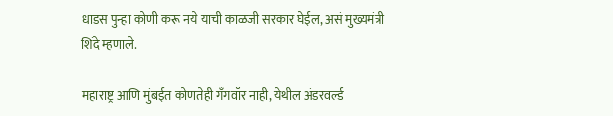धाडस पुन्हा कोणी करू नये याची काळजी सरकार घेईल, असं मुख्यमंत्री शिंदे म्हणाले.

महाराष्ट्र आणि मुंबईत कोणतेही गॅंगवॉर नाही, येथील अंडरवर्ल्ड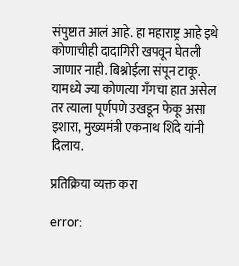संपुष्टात आलं आहे. हा महाराष्ट्र आहे इथे कोणाचीही दादागिरी खपवून घेतली जाणार नाही. बिश्नोईला संपून टाकू. यामध्ये ज्या कोणत्या गॅंगचा हात असेल तर त्याला पूर्णपणे उखडून फेकू असा इशारा, मुख्यमंत्री एकनाथ शिंदे यांनी दिलाय.

प्रतिक्रिया व्यक्त करा

error: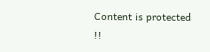Content is protected !!